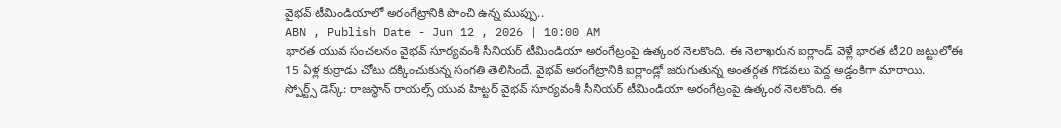వైభవ్ టీమిండియాలో అరంగేట్రానికి పొంచి ఉన్న ముప్పు..
ABN , Publish Date - Jun 12 , 2026 | 10:00 AM
భారత యువ సంచలనం వైభవ్ సూర్యవంశీ సీనియర్ టీమిండియా అరంగేట్రంపై ఉత్కంఠ నెలకొంది. ఈ నెలాఖరున ఐర్లాండ్ వెళ్లే భారత టీ20 జట్టులోఈ 15 ఏళ్ల కుర్రాడు చోటు దక్కించుకున్న సంగతి తెలిసిందే. వైభవ్ అరంగేట్రానికి ఐర్లాండ్లో జరుగుతున్న అంతర్గత గొడవలు పెద్ద అడ్డంకిగా మారాయి.
స్పోర్ట్స్ డెస్క్: రాజస్థాన్ రాయల్స్ యువ హిట్టర్ వైభవ్ సూర్యవంశీ సీనియర్ టీమిండియా అరంగేట్రంపై ఉత్కంఠ నెలకొంది. ఈ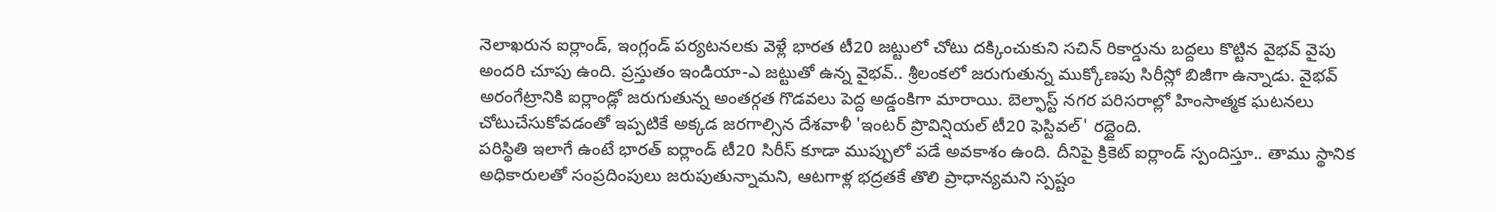నెలాఖరున ఐర్లాండ్, ఇంగ్లండ్ పర్యటనలకు వెళ్లే భారత టీ20 జట్టులో చోటు దక్కించుకుని సచిన్ రికార్డును బద్దలు కొట్టిన వైభవ్ వైపు అందరి చూపు ఉంది. ప్రస్తుతం ఇండియా-ఎ జట్టుతో ఉన్న వైభవ్.. శ్రీలంకలో జరుగుతున్న ముక్కోణపు సిరీస్లో బిజీగా ఉన్నాడు. వైభవ్ అరంగేట్రానికి ఐర్లాండ్లో జరుగుతున్న అంతర్గత గొడవలు పెద్ద అడ్డంకిగా మారాయి. బెల్ఫాస్ట్ నగర పరిసరాల్లో హింసాత్మక ఘటనలు చోటుచేసుకోవడంతో ఇప్పటికే అక్కడ జరగాల్సిన దేశవాళీ 'ఇంటర్ ప్రొవిన్షియల్ టీ20 ఫెస్టివల్' రద్దైంది.
పరిస్థితి ఇలాగే ఉంటే భారత్ ఐర్లాండ్ టీ20 సిరీస్ కూడా ముప్పులో పడే అవకాశం ఉంది. దీనిపై క్రికెట్ ఐర్లాండ్ స్పందిస్తూ.. తాము స్థానిక అధికారులతో సంప్రదింపులు జరుపుతున్నామని, ఆటగాళ్ల భద్రతకే తొలి ప్రాధాన్యమని స్పష్టం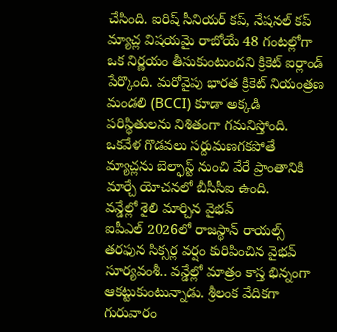చేసింది. ఐరిష్ సీనియర్ కప్, నేషనల్ కప్ మ్యాచ్ల విషయమై రాబోయే 48 గంటల్లోగా ఒక నిర్ణయం తీసుకుంటుందని క్రికెట్ ఐర్లాండ్ పేర్కొంది. మరోవైపు భారత క్రికెట్ నియంత్రణ మండలి (BCCI) కూడా అక్కడి పరిస్థితులను నిశితంగా గమనిస్తోంది. ఒకవేళ గొడవలు సర్దుమణగకపోతే మ్యాచ్లను బెల్ఫాస్ట్ నుంచి వేరే ప్రాంతానికి మార్చే యోచనలో బీసీసీఐ ఉంది.
వన్డేల్లో శైలి మార్చిన వైభవ్
ఐపీఎల్ 2026లో రాజస్థాన్ రాయల్స్ తరఫున సిక్సర్ల వర్షం కురిపించిన వైభవ్ సూర్యవంశీ.. వన్డేల్లో మాత్రం కాస్త భిన్నంగా ఆకట్టుకుంటున్నాడు. శ్రీలంక వేదికగా గురువారం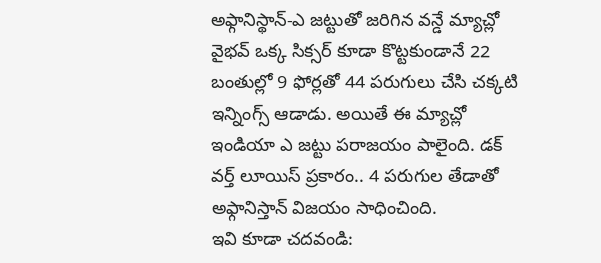అఫ్గానిస్థాన్-ఎ జట్టుతో జరిగిన వన్డే మ్యాచ్లో వైభవ్ ఒక్క సిక్సర్ కూడా కొట్టకుండానే 22 బంతుల్లో 9 ఫోర్లతో 44 పరుగులు చేసి చక్కటి ఇన్నింగ్స్ ఆడాడు. అయితే ఈ మ్యాచ్లో ఇండియా ఎ జట్టు పరాజయం పాలైంది. డక్ వర్త్ లూయిస్ ప్రకారం.. 4 పరుగుల తేడాతో అఫ్గానిస్తాన్ విజయం సాధించింది.
ఇవి కూడా చదవండి: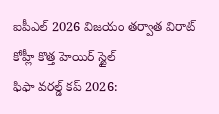ఐపీఎల్ 2026 విజయం తర్వాత విరాట్ కోహ్లీ కొత్త హెయిర్ స్టైల్
ఫిఫా వరల్డ్ కప్ 2026: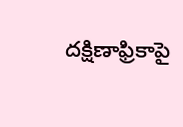దక్షిణాఫ్రికాపై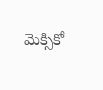మెక్సికో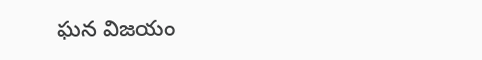ఘన విజయం